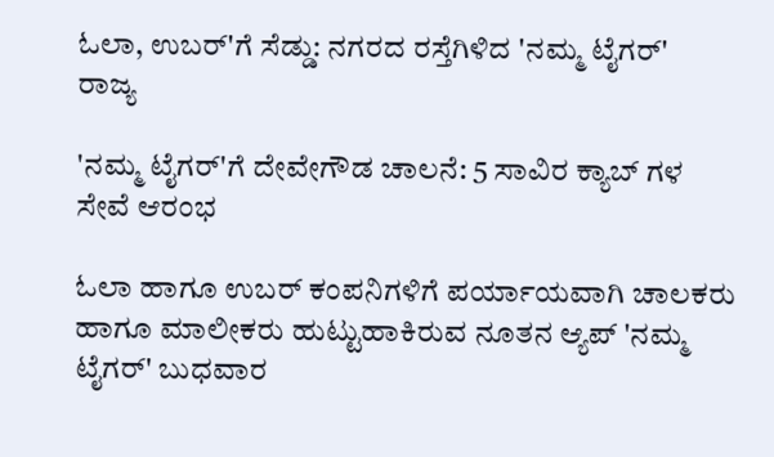ಓಲಾ, ಉಬರ್'ಗೆ ಸೆಡ್ಡು: ನಗರದ ರಸ್ತೆಗಿಳಿದ 'ನಮ್ಮ ಟೈಗರ್'
ರಾಜ್ಯ

'ನಮ್ಮ ಟೈಗರ್'ಗೆ ದೇವೇಗೌಡ ಚಾಲನೆ: 5 ಸಾವಿರ ಕ್ಯಾಬ್ ಗಳ ಸೇವೆ ಆರಂಭ

ಓಲಾ ಹಾಗೂ ಉಬರ್ ಕಂಪನಿಗಳಿಗೆ ಪರ್ಯಾಯವಾಗಿ ಚಾಲಕರು ಹಾಗೂ ಮಾಲೀಕರು ಹುಟ್ಟುಹಾಕಿರುವ ನೂತನ ಆ್ಯಪ್ 'ನಮ್ಮ ಟೈಗರ್' ಬುಧವಾರ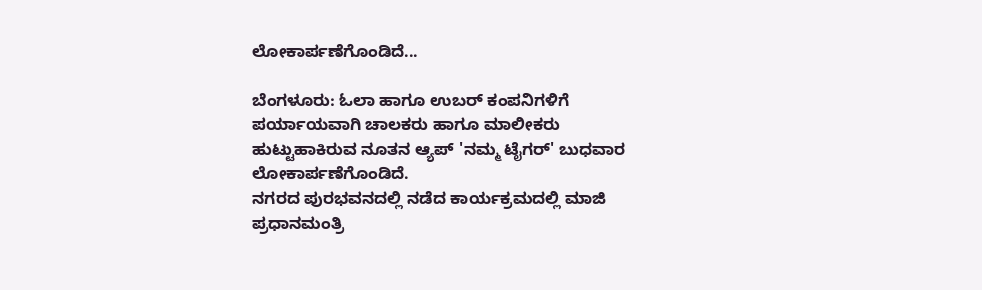ಲೋಕಾರ್ಪಣೆಗೊಂಡಿದೆ...

ಬೆಂಗಳೂರು: ಓಲಾ ಹಾಗೂ ಉಬರ್ ಕಂಪನಿಗಳಿಗೆ ಪರ್ಯಾಯವಾಗಿ ಚಾಲಕರು ಹಾಗೂ ಮಾಲೀಕರು ಹುಟ್ಟುಹಾಕಿರುವ ನೂತನ ಆ್ಯಪ್ 'ನಮ್ಮ ಟೈಗರ್' ಬುಧವಾರ ಲೋಕಾರ್ಪಣೆಗೊಂಡಿದೆ.
ನಗರದ ಪುರಭವನದಲ್ಲಿ ನಡೆದ ಕಾರ್ಯಕ್ರಮದಲ್ಲಿ ಮಾಜಿ ಪ್ರಧಾನಮಂತ್ರಿ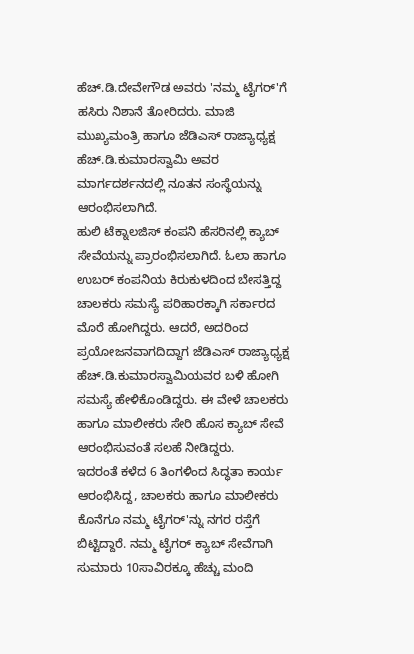ಹೆಚ್.ಡಿ.ದೇವೇಗೌಡ ಅವರು 'ನಮ್ಮ ಟೈಗರ್'ಗೆ ಹಸಿರು ನಿಶಾನೆ ತೋರಿದರು. ಮಾಜಿ ಮುಖ್ಯಮಂತ್ರಿ ಹಾಗೂ ಜೆಡಿಎಸ್ ರಾಜ್ಯಾಧ್ಯಕ್ಷ ಹೆಚ್.ಡಿ.ಕುಮಾರಸ್ವಾಮಿ ಅವರ ಮಾರ್ಗದರ್ಶನದಲ್ಲಿ ನೂತನ ಸಂಸ್ಥೆಯನ್ನು ಆರಂಭಿಸಲಾಗಿದೆ.
ಹುಲಿ ಟೆಕ್ನಾಲಜಿಸ್ ಕಂಪನಿ ಹೆಸರಿನಲ್ಲಿ ಕ್ಯಾಬ್ ಸೇವೆಯನ್ನು ಪ್ರಾರಂಭಿಸಲಾಗಿದೆ. ಓಲಾ ಹಾಗೂ ಉಬರ್ ಕಂಪನಿಯ ಕಿರುಕುಳದಿಂದ ಬೇಸತ್ತಿದ್ದ ಚಾಲಕರು ಸಮಸ್ಯೆ ಪರಿಹಾರಕ್ಕಾಗಿ ಸರ್ಕಾರದ ಮೊರೆ ಹೋಗಿದ್ದರು. ಆದರೆ, ಅದರಿಂದ ಪ್ರಯೋಜನವಾಗದಿದ್ದಾಗ ಜೆಡಿಎಸ್ ರಾಜ್ಯಾಧ್ಯಕ್ಷ ಹೆಚ್.ಡಿ.ಕುಮಾರಸ್ವಾಮಿಯವರ ಬಳಿ ಹೋಗಿ ಸಮಸ್ಯೆ ಹೇಳಿಕೊಂಡಿದ್ದರು. ಈ ವೇಳೆ ಚಾಲಕರು ಹಾಗೂ ಮಾಲೀಕರು ಸೇರಿ ಹೊಸ ಕ್ಯಾಬ್ ಸೇವೆ ಆರಂಭಿಸುವಂತೆ ಸಲಹೆ ನೀಡಿದ್ದರು.
ಇದರಂತೆ ಕಳೆದ 6 ತಿಂಗಳಿಂದ ಸಿದ್ಧತಾ ಕಾರ್ಯ ಆರಂಭಿಸಿದ್ದ, ಚಾಲಕರು ಹಾಗೂ ಮಾಲೀಕರು ಕೊನೆಗೂ ನಮ್ಮ ಟೈಗರ್'ನ್ನು ನಗರ ರಸ್ತೆಗೆ ಬಿಟ್ಟಿದ್ದಾರೆ. ನಮ್ಮ ಟೈಗರ್ ಕ್ಯಾಬ್ ಸೇವೆಗಾಗಿ ಸುಮಾರು 10ಸಾವಿರಕ್ಕೂ ಹೆಚ್ಚು ಮಂದಿ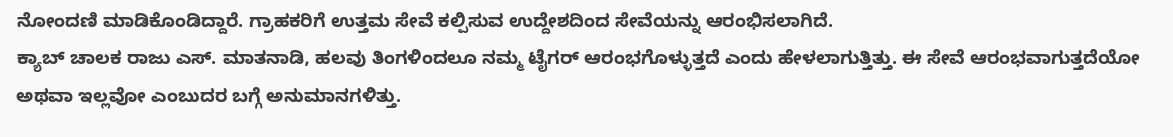ನೋಂದಣಿ ಮಾಡಿಕೊಂಡಿದ್ದಾರೆ. ಗ್ರಾಹಕರಿಗೆ ಉತ್ತಮ ಸೇವೆ ಕಲ್ಪಿಸುವ ಉದ್ದೇಶದಿಂದ ಸೇವೆಯನ್ನು ಆರಂಭಿಸಲಾಗಿದೆ.
ಕ್ಯಾಬ್ ಚಾಲಕ ರಾಜು ಎಸ್. ಮಾತನಾಡಿ, ಹಲವು ತಿಂಗಳಿಂದಲೂ ನಮ್ಮ ಟೈಗರ್ ಆರಂಭಗೊಳ್ಳುತ್ತದೆ ಎಂದು ಹೇಳಲಾಗುತ್ತಿತ್ತು. ಈ ಸೇವೆ ಆರಂಭವಾಗುತ್ತದೆಯೋ ಅಥವಾ ಇಲ್ಲವೋ ಎಂಬುದರ ಬಗ್ಗೆ ಅನುಮಾನಗಳಿತ್ತು.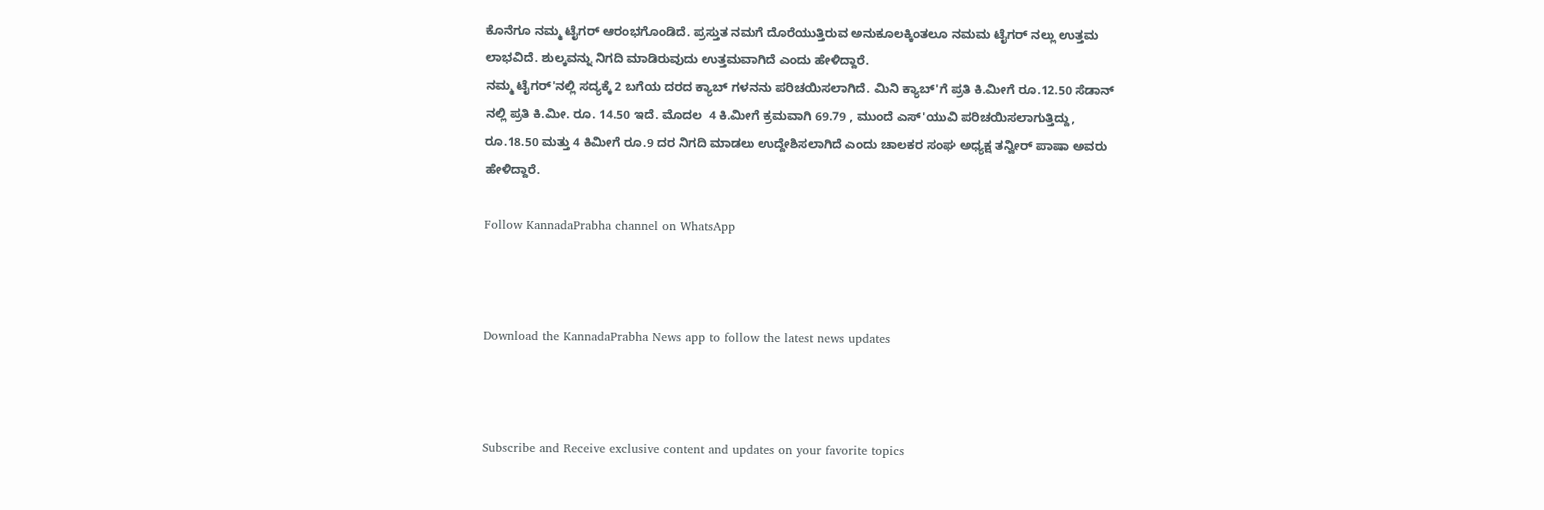ಕೊನೆಗೂ ನಮ್ಮ ಟೈಗರ್ ಆರಂಭಗೊಂಡಿದೆ. ಪ್ರಸ್ತುತ ನಮಗೆ ದೊರೆಯುತ್ತಿರುವ ಅನುಕೂಲಕ್ಕಿಂತಲೂ ನಮಮ ಟೈಗರ್ ನಲ್ಲು ಉತ್ತಮ ಲಾಭವಿದೆ. ಶುಲ್ಕವನ್ನು ನಿಗದಿ ಮಾಡಿರುವುದು ಉತ್ತಮವಾಗಿದೆ ಎಂದು ಹೇಳಿದ್ದಾರೆ.
ನಮ್ಮ ಟೈಗರ್'ನಲ್ಲಿ ಸದ್ಯಕ್ಕೆ 2 ಬಗೆಯ ದರದ ಕ್ಯಾಬ್ ಗಳನನು ಪರಿಚಯಿಸಲಾಗಿದೆ. ಮಿನಿ ಕ್ಯಾಬ್'ಗೆ ಪ್ರತಿ ಕಿ.ಮೀಗೆ ರೂ.12.50 ಸೆಡಾನ್ ನಲ್ಲಿ ಪ್ರತಿ ಕಿ.ಮೀ. ರೂ. 14.50 ಇದೆ. ಮೊದಲ  4 ಕಿ.ಮೀಗೆ ಕ್ರಮವಾಗಿ 69.79 , ಮುಂದೆ ಎಸ್'ಯುವಿ ಪರಿಚಯಿಸಲಾಗುತ್ತಿದ್ದು, ರೂ.18.50 ಮತ್ತು 4 ಕಿಮೀಗೆ ರೂ.9 ದರ ನಿಗದಿ ಮಾಡಲು ಉದ್ದೇಶಿಸಲಾಗಿದೆ ಎಂದು ಚಾಲಕರ ಸಂಘ ಅಧ್ಯಕ್ಷ ತನ್ವೀರ್ ಪಾಷಾ ಅವರು ಹೇಳಿದ್ದಾರೆ.

Follow KannadaPrabha channel on WhatsApp



Download the KannadaPrabha News app to follow the latest news updates



Subscribe and Receive exclusive content and updates on your favorite topics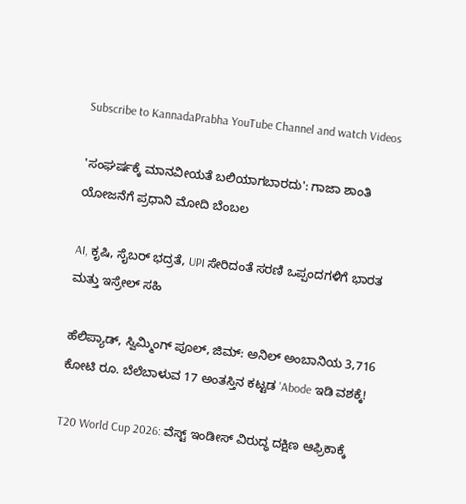Subscribe to KannadaPrabha YouTube Channel and watch Videos

'ಸಂಘರ್ಷಕ್ಕೆ ಮಾನವೀಯತೆ ಬಲಿಯಾಗಬಾರದು': ಗಾಜಾ ಶಾಂತಿ ಯೋಜನೆಗೆ ಪ್ರಧಾನಿ ಮೋದಿ ಬೆಂಬಲ

AI, ಕೃಷಿ, ಸೈಬರ್ ಭದ್ರತೆ, UPI ಸೇರಿದಂತೆ ಸರಣಿ ಒಪ್ಪಂದಗಳಿಗೆ ಭಾರತ ಮತ್ತು ಇಸ್ರೇಲ್ ಸಹಿ

ಹೆಲಿಪ್ಯಾಡ್, ಸ್ವಿಮ್ಮಿಂಗ್ ಪೂಲ್, ಜಿಮ್: ಅನಿಲ್ ಅಂಬಾನಿಯ 3,716 ಕೋಟಿ ರೂ. ಬೆಲೆಬಾಳುವ 17 ಅಂತಸ್ತಿನ ಕಟ್ಟಡ 'Abode ಇಡಿ ವಶಕ್ಕೆ!

T20 World Cup 2026: ವೆಸ್ಟ್ ಇಂಡೀಸ್ ವಿರುದ್ಧ ದಕ್ಷಿಣ ಆಫ್ರಿಕಾಕ್ಕೆ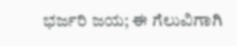ಭರ್ಜರಿ ಜಯ; ಈ ಗೆಲುವಿಗಾಗಿ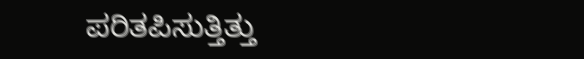ಪರಿತಪಿಸುತ್ತಿತ್ತು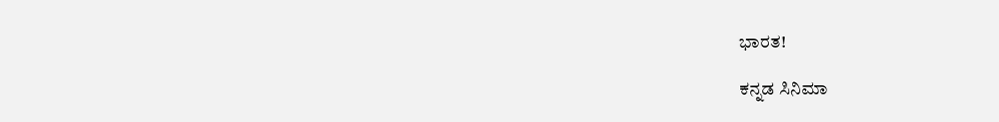ಭಾರತ!

ಕನ್ನಡ ಸಿನಿಮಾ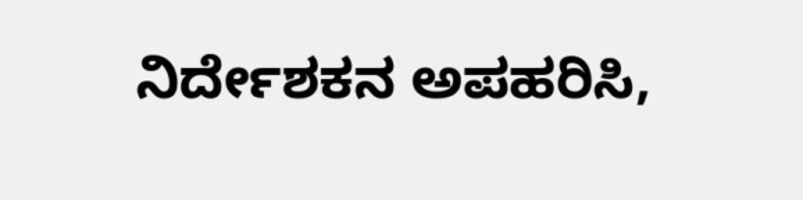ನಿರ್ದೇಶಕನ ಅಪಹರಿಸಿ,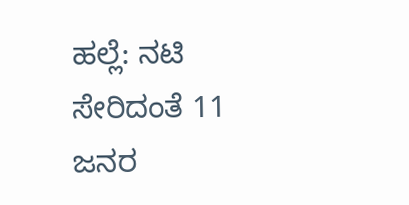ಹಲ್ಲೆ: ನಟಿ ಸೇರಿದಂತೆ 11 ಜನರ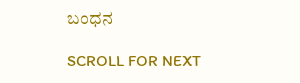ಬಂಧನ

SCROLL FOR NEXT